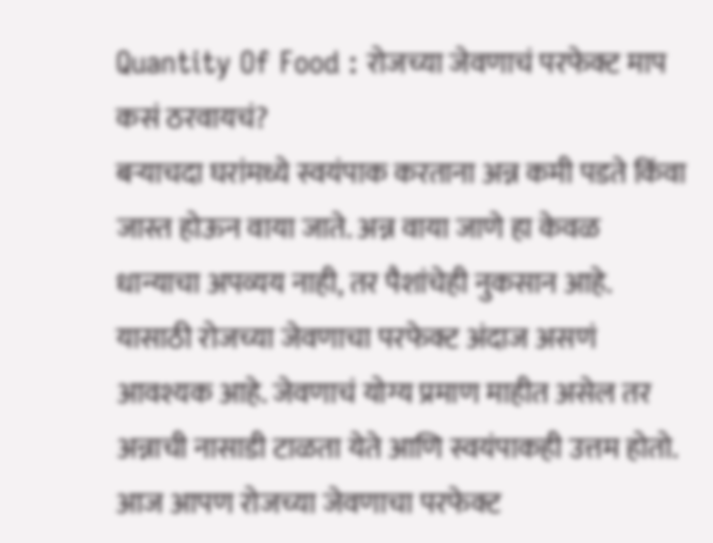Quantity Of Food : रोजच्या जेवणाचं परफेक्ट माप कसं ठरवायचं?
बऱ्याचदा घरांमध्ये स्वयंपाक करताना अन्न कमी पडते किंवा जास्त होऊन वाया जाते. अन्न वाया जाणे हा केवळ धान्याचा अपव्यय नाही, तर पैशांचेही नुकसान आहे. यासाठी रोजच्या जेवणाचा परफेक्ट अंदाज असणं आवश्यक आहे. जेवणाचं योग्य प्रमाण माहीत असेल तर अन्नाची नासाडी टाळता येते आणि स्वयंपाकही उत्तम होतो. आज आपण रोजच्या जेवणाचा परफेक्ट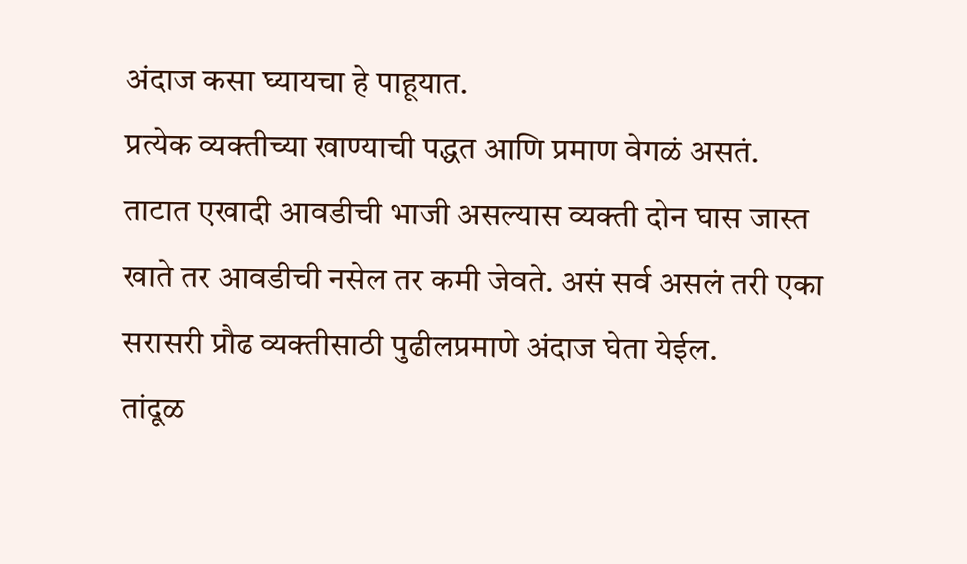अंदाज कसा घ्यायचा हे पाहूयात.
प्रत्येक व्यक्तीच्या खाण्याची पद्धत आणि प्रमाण वेगळं असतं. ताटात एखादी आवडीची भाजी असल्यास व्यक्ती दोन घास जास्त खाते तर आवडीची नसेल तर कमी जेवते. असं सर्व असलं तरी एका सरासरी प्रौढ व्यक्तीसाठी पुढीलप्रमाणे अंदाज घेता येईल.
तांदूळ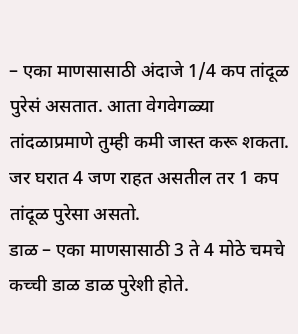– एका माणसासाठी अंदाजे 1/4 कप तांदूळ पुरेसं असतात. आता वेगवेगळ्या तांदळाप्रमाणे तुम्ही कमी जास्त करू शकता. जर घरात 4 जण राहत असतील तर 1 कप तांदूळ पुरेसा असतो.
डाळ – एका माणसासाठी 3 ते 4 मोठे चमचे कच्ची डाळ डाळ पुरेशी होते.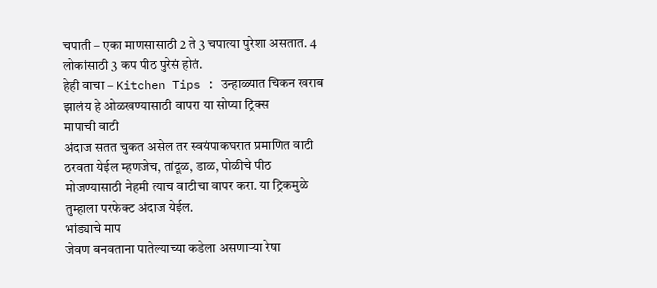चपाती – एका माणसासाठी 2 ते 3 चपात्या पुरेशा असतात. 4 लोकांसाठी 3 कप पीठ पुरेसं होतं.
हेही वाचा – Kitchen Tips : उन्हाळ्यात चिकन खराब झालंय हे ओळखण्यासाठी वापरा या सोप्या ट्रिक्स
मापाची वाटी
अंदाज सतत चुकत असेल तर स्वयंपाकघरात प्रमाणित वाटी ठरवता येईल म्हणजेच, तांदूळ, डाळ, पोळीचे पीठ मोजण्यासाठी नेहमी त्याच वाटीचा वापर करा. या ट्रिकमुळे तुम्हाला परफेक्ट अंदाज येईल.
भांड्याचे माप
जेवण बनवताना पातेल्याच्या कडेला असणाऱ्या रेषा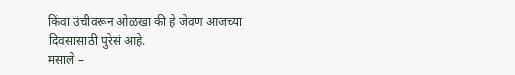किंवा उंचीवरून ओळखा की हे जेवण आजच्या दिवसासाठी पुरेसं आहे.
मसाले –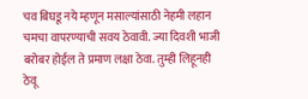चव बिघडू नये म्हणून मसाल्यांसाठी नेहमी लहान चमचा वापरण्याची सवय ठेवावी. ज्या दिवशी भाजी बरोबर होईल ते प्रमाण लक्षा ठेवा. तुम्ही लिहूनही ठेवू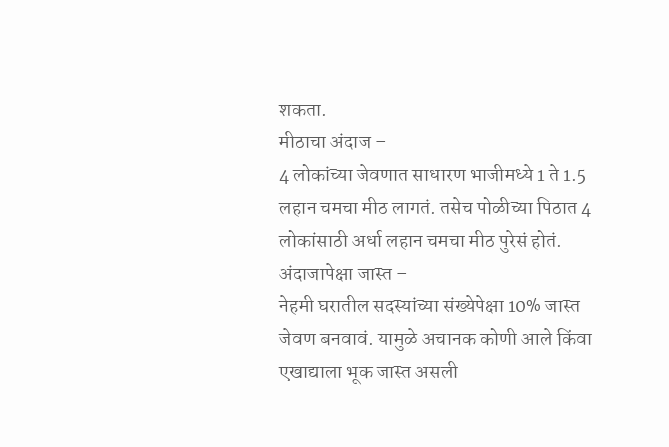शकता.
मीठाचा अंदाज –
4 लोकांच्या जेवणात साधारण भाजीमध्ये 1 ते 1.5 लहान चमचा मीठ लागतं. तसेच पोळीच्या पिठात 4 लोकांसाठी अर्धा लहान चमचा मीठ पुरेसं होतं.
अंदाजापेक्षा जास्त –
नेहमी घरातील सदस्यांच्या संख्येपेक्षा 10% जास्त जेवण बनवावं. यामुळे अचानक कोणी आले किंवा एखाद्याला भूक जास्त असली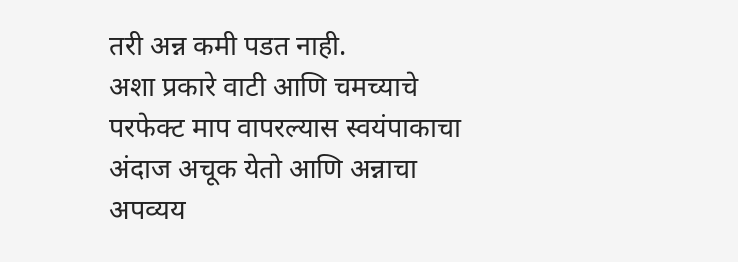तरी अन्न कमी पडत नाही.
अशा प्रकारे वाटी आणि चमच्याचे परफेक्ट माप वापरल्यास स्वयंपाकाचा अंदाज अचूक येतो आणि अन्नाचा अपव्यय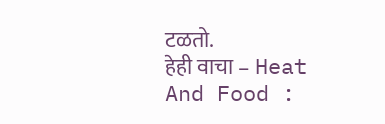टळतो.
हेही वाचा – Heat And Food :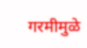गरमीमुळे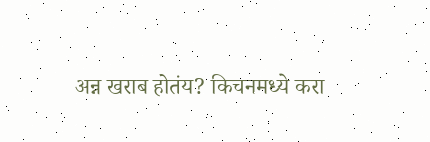अन्न खराब होतंय? किचनमध्ये करा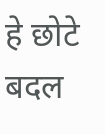हे छोटे बदल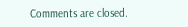Comments are closed.